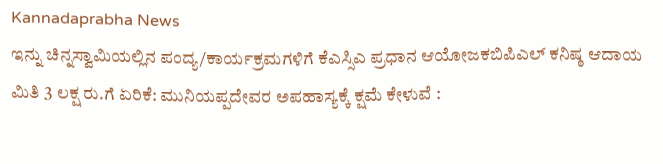Kannadaprabha News
ಇನ್ನು ಚಿನ್ನಸ್ವಾಮಿಯಲ್ಲಿನ ಪಂದ್ಯ/ಕಾರ್ಯಕ್ರಮಗಳಿಗೆ ಕೆಎಸ್ಸಿಎ ಪ್ರಧಾನ ಆಯೋಜಕಬಿಪಿಎಲ್ ಕನಿಷ್ಠ ಆದಾಯ ಮಿತಿ 3 ಲಕ್ಷ ರು.ಗೆ ಏರಿಕೆ: ಮುನಿಯಪ್ಪದೇವರ ಅಪಹಾಸ್ಯಕ್ಕೆ ಕ್ಷಮೆ ಕೇಳುವೆ :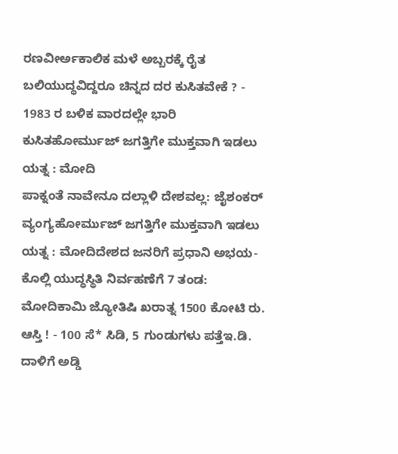ರಣವೀರ್ಅಕಾಲಿಕ ಮಳೆ ಅಬ್ಬರಕ್ಕೆ ರೈತ ಬಲಿಯುದ್ಧವಿದ್ದರೂ ಚಿನ್ನದ ದರ ಕುಸಿತವೇಕೆ ? - 1983 ರ ಬಳಿಕ ವಾರದಲ್ಲೇ ಭಾರಿ ಕುಸಿತಹೋರ್ಮುಜ್ ಜಗತ್ತಿಗೇ ಮುಕ್ತವಾಗಿ ಇಡಲು ಯತ್ನ : ಮೋದಿ
ಪಾಕ್ನಂತೆ ನಾವೇನೂ ದಲ್ಲಾಳಿ ದೇಶವಲ್ಲ: ಜೈಶಂಕರ್ ವ್ಯಂಗ್ಯಹೋರ್ಮುಜ್ ಜಗತ್ತಿಗೇ ಮುಕ್ತವಾಗಿ ಇಡಲು ಯತ್ನ : ಮೋದಿದೇಶದ ಜನರಿಗೆ ಪ್ರಧಾನಿ ಅಭಯ-ಕೊಲ್ಲಿ ಯುದ್ಧಸ್ಥಿತಿ ನಿರ್ವಹಣೆಗೆ 7 ತಂಡ: ಮೋದಿಕಾಮಿ ಜ್ಯೋತಿಷಿ ಖರಾತ್ನ 1500 ಕೋಟಿ ರು. ಆಸ್ತಿ ! - 100 ಸೆ* ಸಿಡಿ, 5 ಗುಂಡುಗಳು ಪತ್ತೆಇ.ಡಿ. ದಾಳಿಗೆ ಅಡ್ಡಿ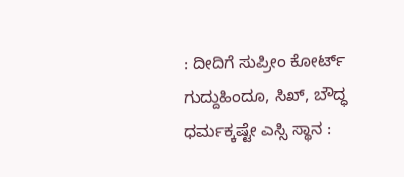: ದೀದಿಗೆ ಸುಪ್ರೀಂ ಕೋರ್ಟ್ ಗುದ್ದುಹಿಂದೂ, ಸಿಖ್, ಬೌದ್ಧ ಧರ್ಮಕ್ಕಷ್ಟೇ ಎಸ್ಸಿ ಸ್ಥಾನ :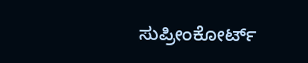ಸುಪ್ರೀಂಕೋರ್ಟ್